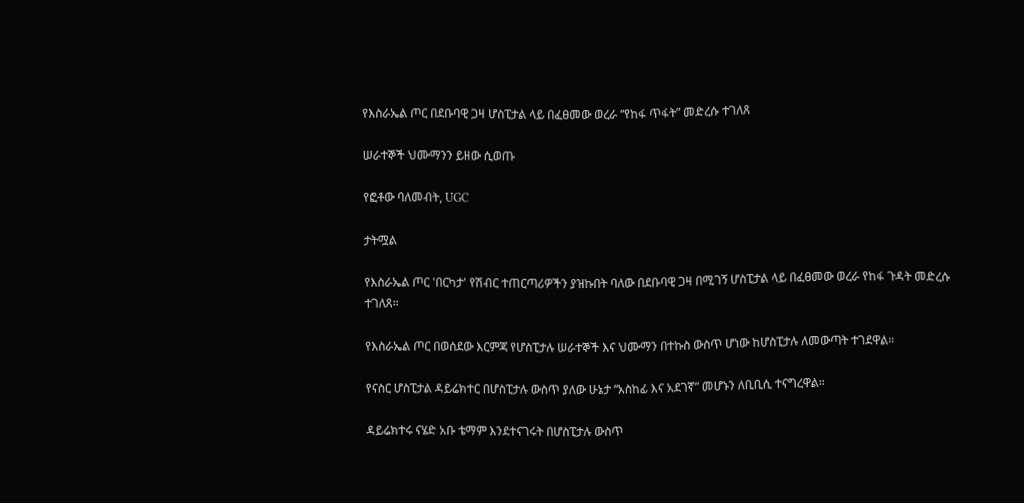የእስራኤል ጦር በደቡባዊ ጋዛ ሆስፒታል ላይ በፈፀመው ወረራ “የከፋ ጥፋት” መድረሱ ተገለጸ

ሠራተኞች ህሙማንን ይዘው ሲወጡ

የፎቶው ባለመብት, UGC

ታትሟል

የእስራኤል ጦር 'በርካታ' የሽብር ተጠርጣሪዎችን ያዝኩበት ባለው በደቡባዊ ጋዛ በሚገኝ ሆስፒታል ላይ በፈፀመው ወረራ የከፋ ጉዳት መድረሱ ተገለጸ።

የእስራኤል ጦር በወሰደው እርምጃ የሆስፒታሉ ሠራተኞች እና ህሙማን በተኩስ ውስጥ ሆነው ከሆስፒታሉ ለመውጣት ተገደዋል።

የናስር ሆስፒታል ዳይሬክተር በሆስፒታሉ ውስጥ ያለው ሁኔታ “አስከፊ እና አደገኛ” መሆኑን ለቢቢሲ ተናግረዋል።

ዳይሬክተሩ ናሄድ አቡ ቴማም እንደተናገሩት በሆስፒታሉ ውስጥ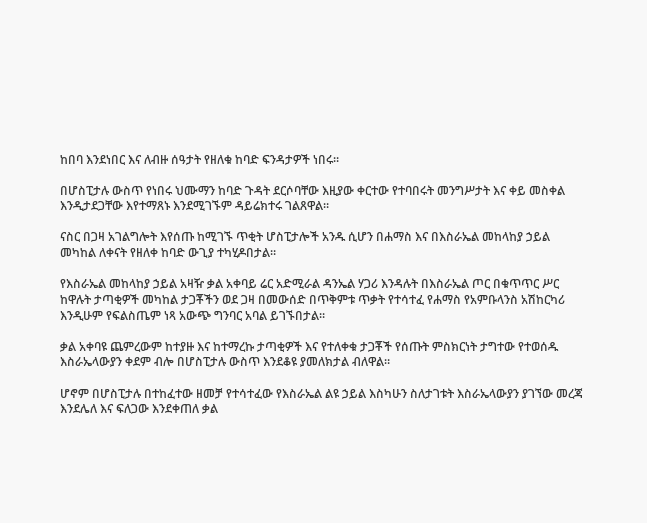ከበባ እንደነበር እና ለብዙ ሰዓታት የዘለቁ ከባድ ፍንዳታዎች ነበሩ።

በሆስፒታሉ ውስጥ የነበሩ ህሙማን ከባድ ጉዳት ደርሶባቸው እዚያው ቀርተው የተባበሩት መንግሥታት እና ቀይ መስቀል እንዲታደጋቸው እየተማጸኑ እንደሚገኙም ዳይሬክተሩ ገልጸዋል።

ናስር በጋዛ አገልግሎት እየሰጡ ከሚገኙ ጥቂት ሆስፒታሎች አንዱ ሲሆን በሐማስ እና በእስራኤል መከላከያ ኃይል መካከል ለቀናት የዘለቀ ከባድ ውጊያ ተካሂዶበታል።

የእስራኤል መከላከያ ኃይል አዛዥ ቃል አቀባይ ሬር አድሚራል ዳንኤል ሃጋሪ እንዳሉት በእስራኤል ጦር በቁጥጥር ሥር ከዋሉት ታጣቂዎች መካከል ታጋቾችን ወደ ጋዛ በመውሰድ በጥቅምቱ ጥቃት የተሳተፈ የሐማስ የአምቡላንስ አሽከርካሪ እንዲሁም የፍልስጤም ነጻ አውጭ ግንባር አባል ይገኙበታል።

ቃል አቀባዩ ጨምረውም ከተያዙ እና ከተማረኩ ታጣቂዎች እና የተለቀቁ ታጋቾች የሰጡት ምስክርነት ታግተው የተወሰዱ እስራኤላውያን ቀደም ብሎ በሆስፒታሉ ውስጥ እንደቆዩ ያመለክታል ብለዋል።

ሆኖም በሆስፒታሉ በተከፈተው ዘመቻ የተሳተፈው የእስራኤል ልዩ ኃይል እስካሁን ስለታገቱት እስራኤላውያን ያገኘው መረጃ እንደሌለ እና ፍለጋው እንደቀጠለ ቃል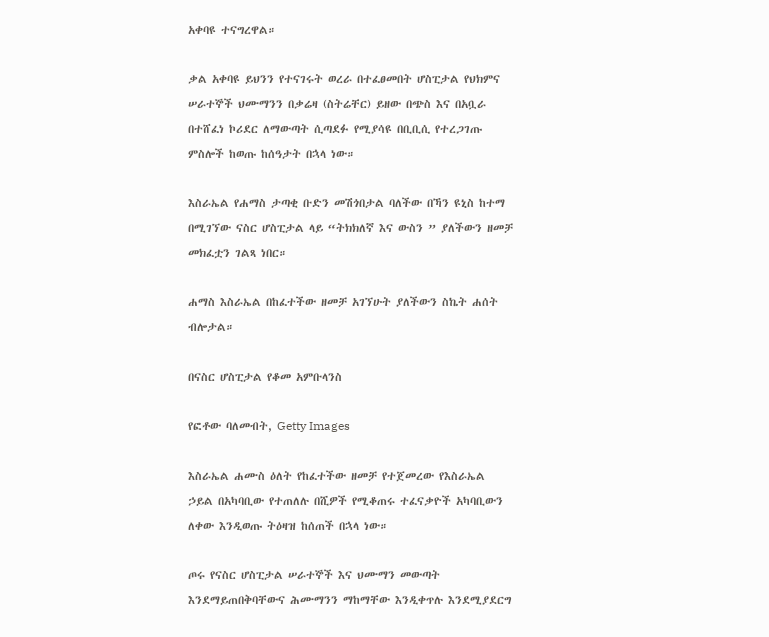አቀባዩ ተናግረዋል።

ቃል አቀባዩ ይህንን የተናገሩት ወረራ በተፈፀመበት ሆስፒታል የህክምና ሠራተኞች ህሙማንን በቃሬዛ (ስትሬቸር) ይዘው በጭስ እና በአቧራ በተሸፈነ ኮሪደር ለማውጣት ሲጣደፉ የሚያሳዩ በቢቢሲ የተረጋገጡ ምስሎች ከወጡ ከሰዓታት በኋላ ነው።

እስራኤል የሐማስ ታጣቂ ቡድን መሽጎበታል ባለችው በኻን ዩኒስ ከተማ በሚገኘው ናስር ሆስፒታል ላይ “ትክክለኛ እና ውስን ” ያለችውን ዘመቻ መክፈቷን ገልጻ ነበር።

ሐማስ እስራኤል በከፈተችው ዘመቻ አገኘሁት ያለችውን ስኬት ሐሰት ብሎታል።

በናስር ሆስፒታል የቆመ አምቡላንስ

የፎቶው ባለመብት, Getty Images

እስራኤል ሐሙስ ዕለት የከፈተችው ዘመቻ የተጀመረው የእስራኤል ኃይል በአካባቢው የተጠለሉ በሺዎች የሚቆጠሩ ተፈናቃዮች አካባቢውን ለቀው እንዲወጡ ትዕዛዝ ከሰጠች በኋላ ነው።

ጦሩ የናስር ሆስፒታል ሠራተኞች እና ህሙማን መውጣት እንደማይጠበቅባቸውና ሕሙማንን ማከማቸው እንዲቀጥሉ እንደሚያደርግ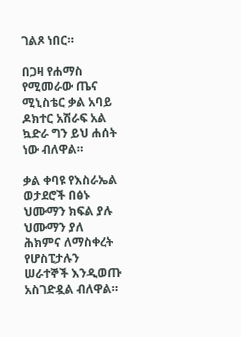ገልጾ ነበር።

በጋዛ የሐማስ የሚመራው ጤና ሚኒስቴር ቃል አባይ ዶክተር አሽራፍ አል ኳድራ ግን ይህ ሐሰት ነው ብለዋል።

ቃል ቀባዩ የእስራኤል ወታደሮች በፅኑ ህሙማን ክፍል ያሉ ህሙማን ያለ ሕክምና ለማስቀረት የሆስፒታሉን ሠራተኞች እንዲወጡ አስገድዷል ብለዋል።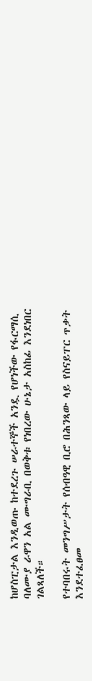ከሆስፒታል እንዲወጡ ከተደረጉ ሠራተኞች አንዷ የሆነችው የፋርማሲ ባለሙያ ራዋን አል ሙግራቢ በወቅቱ የነበረው ሁኔታ አስከፊ እንደነበር ገልጻለች።

የተባበሩት መንግሥታት የሰብዓዊ ቢሮ በሕንጻው ላይ የስናይፐር ጥቃት እንደተፈፀመ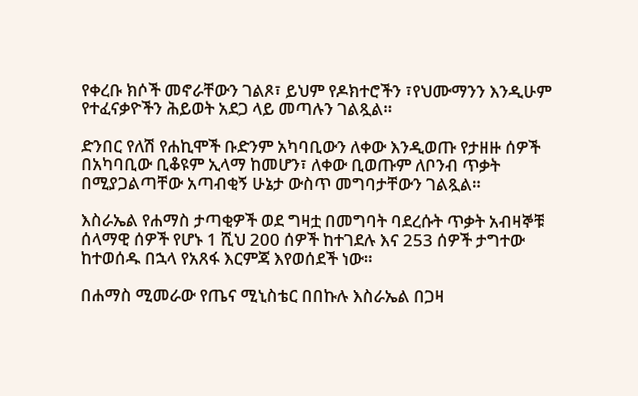የቀረቡ ክሶች መኖራቸውን ገልጾ፣ ይህም የዶክተሮችን ፣የህሙማንን እንዲሁም የተፈናቃዮችን ሕይወት አደጋ ላይ መጣሉን ገልጿል።

ድንበር የለሽ የሐኪሞች ቡድንም አካባቢውን ለቀው እንዲወጡ የታዘዙ ሰዎች በአካባቢው ቢቆዩም ኢላማ ከመሆን፣ ለቀው ቢወጡም ለቦንብ ጥቃት በሚያጋልጣቸው አጣብቂኝ ሁኔታ ውስጥ መግባታቸውን ገልጿል።

እስራኤል የሐማስ ታጣቂዎች ወደ ግዛቷ በመግባት ባደረሱት ጥቃት አብዛኞቹ ሰላማዊ ሰዎች የሆኑ 1 ሺህ 200 ሰዎች ከተገደሉ እና 253 ሰዎች ታግተው ከተወሰዱ በኋላ የአጸፋ እርምጃ እየወሰደች ነው።

በሐማስ ሚመራው የጤና ሚኒስቴር በበኩሉ እስራኤል በጋዛ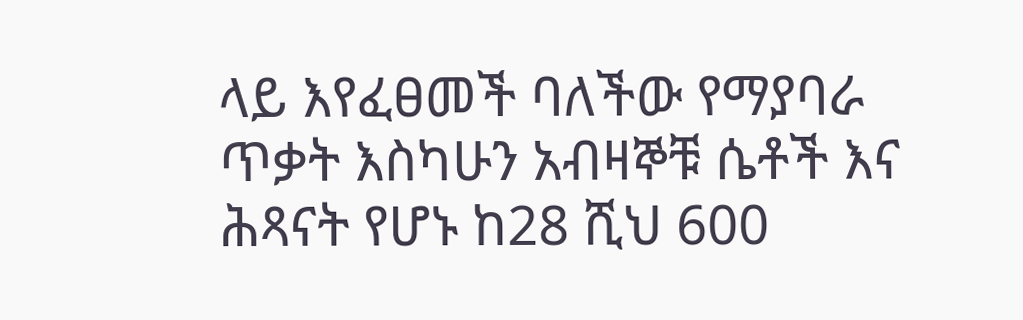ላይ እየፈፀመች ባለችው የማያባራ ጥቃት እስካሁን አብዛኞቹ ሴቶች እና ሕጻናት የሆኑ ከ28 ሺህ 600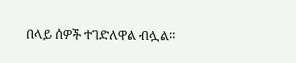በላይ ሰዎች ተገድለዋል ብሏል።